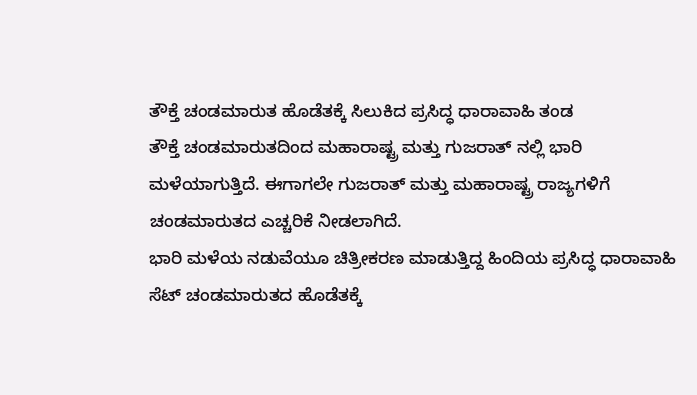ತೌಕ್ತೆ ಚಂಡಮಾರುತ ಹೊಡೆತಕ್ಕೆ ಸಿಲುಕಿದ ಪ್ರಸಿದ್ಧ ಧಾರಾವಾಹಿ ತಂಡ
ತೌಕ್ತೆ ಚಂಡಮಾರುತದಿಂದ ಮಹಾರಾಷ್ಟ್ರ ಮತ್ತು ಗುಜರಾತ್ ನಲ್ಲಿ ಭಾರಿ ಮಳೆಯಾಗುತ್ತಿದೆ. ಈಗಾಗಲೇ ಗುಜರಾತ್ ಮತ್ತು ಮಹಾರಾಷ್ಟ್ರ ರಾಜ್ಯಗಳಿಗೆ ಚಂಡಮಾರುತದ ಎಚ್ಚರಿಕೆ ನೀಡಲಾಗಿದೆ.
ಭಾರಿ ಮಳೆಯ ನಡುವೆಯೂ ಚಿತ್ರೀಕರಣ ಮಾಡುತ್ತಿದ್ದ ಹಿಂದಿಯ ಪ್ರಸಿದ್ಧ ಧಾರಾವಾಹಿ ಸೆಟ್ ಚಂಡಮಾರುತದ ಹೊಡೆತಕ್ಕೆ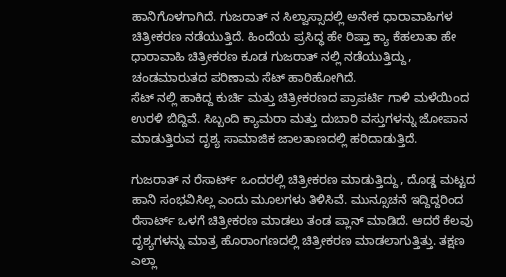ಹಾನಿಗೊಳಗಾಗಿದೆ. ಗುಜರಾತ್ ನ ಸಿಲ್ವಾಸ್ಸಾದಲ್ಲಿ ಅನೇಕ ಧಾರಾವಾಹಿಗಳ ಚಿತ್ರೀಕರಣ ನಡೆಯುತ್ತಿದೆ. ಹಿಂದೆಯ ಪ್ರಸಿದ್ಧ ಹೇ ರಿಷ್ತಾ ಕ್ಯಾ ಕೆಹಲಾತಾ ಹೇ ಧಾರಾವಾಹಿ ಚಿತ್ರೀಕರಣ ಕೂಡ ಗುಜರಾತ್ ನಲ್ಲಿ ನಡೆಯುತ್ತಿದ್ದು, ಚಂಡಮಾರುತದ ಪರಿಣಾಮ ಸೆಟ್ ಹಾರಿಹೋಗಿದೆ.
ಸೆಟ್ ನಲ್ಲಿ ಹಾಕಿದ್ದ ಕುರ್ಚಿ ಮತ್ತು ಚಿತ್ರೀಕರಣದ ಪ್ರಾಪರ್ಟಿ ಗಾಳಿ ಮಳೆಯಿಂದ ಉರಳಿ ಬಿದ್ದಿವೆ. ಸಿಬ್ಬಂದಿ ಕ್ಯಾಮರಾ ಮತ್ತು ದುಬಾರಿ ವಸ್ತುಗಳನ್ನು ಜೋಪಾನ ಮಾಡುತ್ತಿರುವ ದೃಶ್ಯ ಸಾಮಾಜಿಕ ಜಾಲತಾಣದಲ್ಲಿ ಹರಿದಾಡುತ್ತಿದೆ.

ಗುಜರಾತ್ ನ ರೆಸಾರ್ಟ್ ಒಂದರಲ್ಲಿ ಚಿತ್ರೀಕರಣ ಮಾಡುತ್ತಿದ್ದು, ದೊಡ್ಡ ಮಟ್ಟದ ಹಾನಿ ಸಂಭವಿಸಿಲ್ಲ ಎಂದು ಮೂಲಗಳು ತಿಳಿಸಿವೆ. ಮುನ್ಸೂಚನೆ ಇದ್ದಿದ್ದರಿಂದ ರೆಸಾರ್ಟ್ ಒಳಗೆ ಚಿತ್ರೀಕರಣ ಮಾಡಲು ತಂಡ ಪ್ಲಾನ್ ಮಾಡಿದೆ. ಆದರೆ ಕೆಲವು ದೃಶ್ಯಗಳನ್ನು ಮಾತ್ರ ಹೊರಾಂಗಣದಲ್ಲಿ ಚಿತ್ರೀಕರಣ ಮಾಡಲಾಗುತ್ತಿತ್ತು. ತಕ್ಷಣ ಎಲ್ಲಾ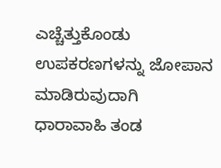ಎಚ್ಚೆತ್ತುಕೊಂಡು ಉಪಕರಣಗಳನ್ನು ಜೋಪಾನ ಮಾಡಿರುವುದಾಗಿ ಧಾರಾವಾಹಿ ತಂಡ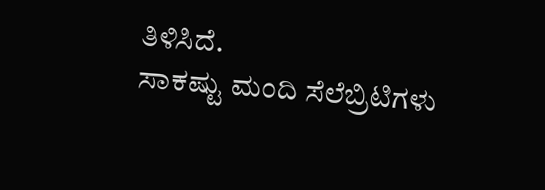ತಿಳಿಸಿದೆ.
ಸಾಕಷ್ಟು ಮಂದಿ ಸೆಲೆಬ್ರಿಟಿಗಳು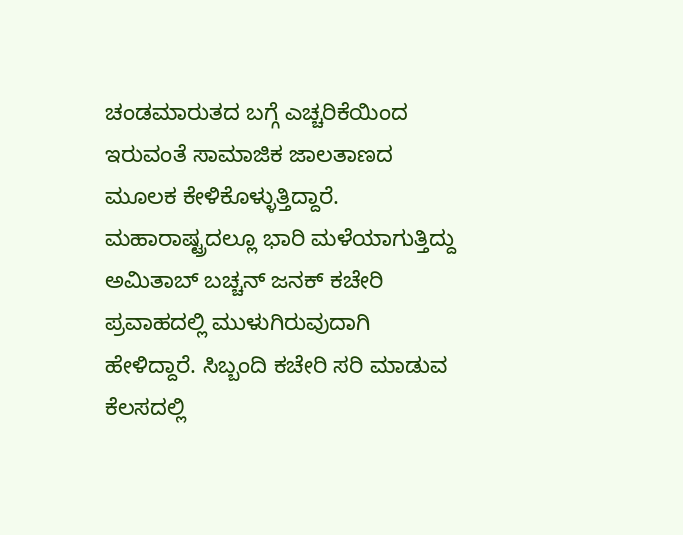ಚಂಡಮಾರುತದ ಬಗ್ಗೆ ಎಚ್ಚರಿಕೆಯಿಂದ ಇರುವಂತೆ ಸಾಮಾಜಿಕ ಜಾಲತಾಣದ ಮೂಲಕ ಕೇಳಿಕೊಳ್ಳುತ್ತಿದ್ದಾರೆ. ಮಹಾರಾಷ್ಟ್ರದಲ್ಲೂ ಭಾರಿ ಮಳೆಯಾಗುತ್ತಿದ್ದು ಅಮಿತಾಬ್ ಬಚ್ಚನ್ ಜನಕ್ ಕಚೇರಿ ಪ್ರವಾಹದಲ್ಲಿ ಮುಳುಗಿರುವುದಾಗಿ ಹೇಳಿದ್ದಾರೆ. ಸಿಬ್ಬಂದಿ ಕಚೇರಿ ಸರಿ ಮಾಡುವ ಕೆಲಸದಲ್ಲಿ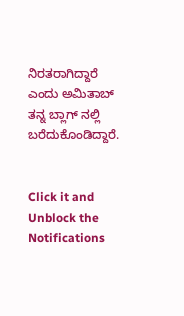ನಿರತರಾಗಿದ್ದಾರೆ ಎಂದು ಅಮಿತಾಬ್ ತನ್ನ ಬ್ಲಾಗ್ ನಲ್ಲಿ ಬರೆದುಕೊಂಡಿದ್ದಾರೆ.


Click it and Unblock the Notifications